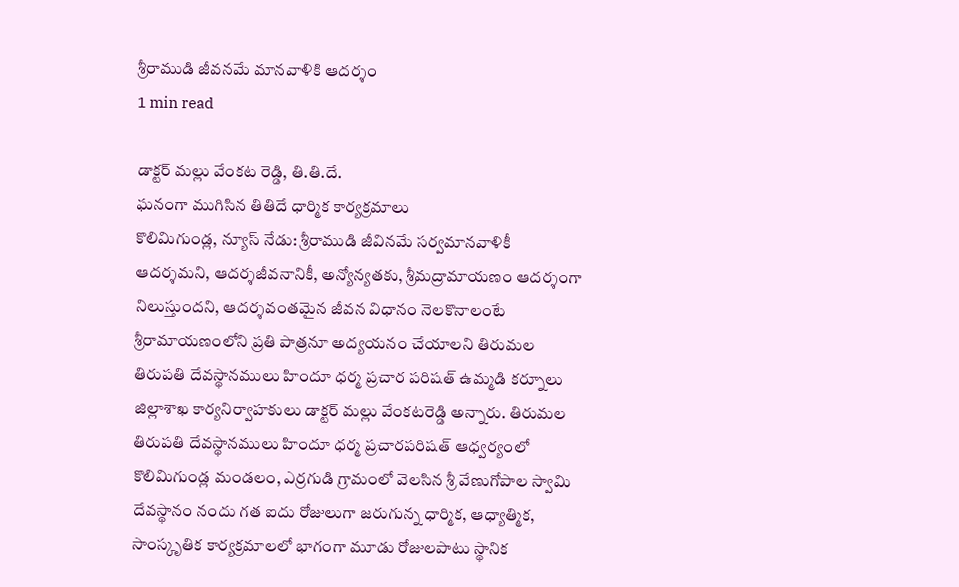శ్రీరాముడి జీవనమే మానవాళికి ఆదర్శం
1 min read

డాక్టర్ మల్లు వేంకట రెడ్డి, తి.తి.దే.
ఘనంగా ముగిసిన తితిదే ధార్మిక కార్యక్రమాలు
కొలిమిగుండ్ల, న్యూస్ నేడు: శ్రీరాముడి జీవినమే సర్వమానవాళికీ ఆదర్శమని, ఆదర్శజీవనానికీ, అన్యోన్యతకు, శ్రీమద్రామాయణం ఆదర్శంగా నిలుస్తుందని, ఆదర్శవంతమైన జీవన విధానం నెలకొనాలంటే శ్రీరామాయణంలోని ప్రతి పాత్రనూ అద్యయనం చేయాలని తిరుమల తిరుపతి దేవస్థానములు హిందూ ధర్మ ప్రచార పరిషత్ ఉమ్మడి కర్నూలు జిల్లాశాఖ కార్యనిర్వాహకులు డాక్టర్ మల్లు వేంకటరెడ్డి అన్నారు. తిరుమల తిరుపతి దేవస్థానములు హిందూ ధర్మ ప్రచారపరిషత్ ఆధ్వర్యంలో కొలిమిగుండ్ల మండలం, ఎర్రగుడి గ్రామంలో వెలసిన శ్రీ వేణుగోపాల స్వామి దేవస్థానం నందు గత ఐదు రోజులుగా జరుగున్న ధార్మిక, ఆధ్యాత్మిక, సాంస్కృతిక కార్యక్రమాలలో భాగంగా మూడు రోజులపాటు స్థానిక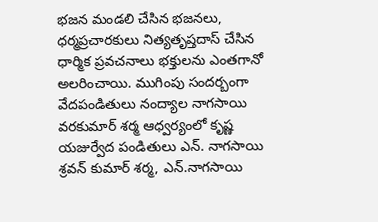భజన మండలి చేసిన భజనలు, ధర్మప్రచారకులు నిత్యతృప్తదాస్ చేసిన ధార్మిక ప్రవచనాలు భక్తులను ఎంతగానో అలరించాయి. ముగింపు సందర్బంగా వేదపండితులు నంద్యాల నాగసాయి వరకుమార్ శర్మ ఆధ్వర్యంలో కృష్ణ యజుర్వేద పండితులు ఎన్. నాగసాయి శ్రవన్ కుమార్ శర్మ, ఎన్.నాగసాయి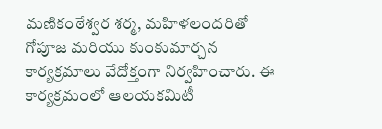మణికంఠేశ్వర శర్మ, మహిళలందరితో గోపూజ మరియు కుంకుమార్చన కార్యక్రమాలు వేదోక్తంగా నిర్వహించారు. ఈ కార్యక్రమంలో ఆలయకమిటీ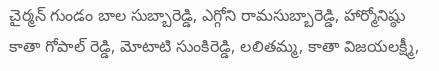చైర్మన్ గుండం బాల సుబ్బారెడ్డి, ఎగ్గోని రామసుబ్బారెడ్డి, హార్మోనిష్ఠు కాతా గోపాల్ రెడ్డి, మోటాటి సుంకిరెడ్డి, లలితమ్మ, కాతా విజయలక్ష్మీ,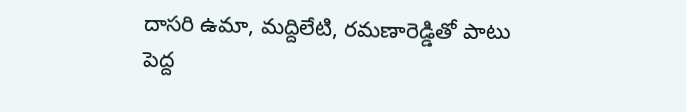దాసరి ఉమా, మద్దిలేటి, రమణారెడ్డితో పాటు పెద్ద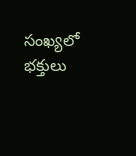సంఖ్యలో భక్తులు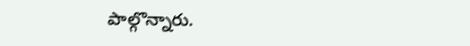పాల్గొన్నారు.